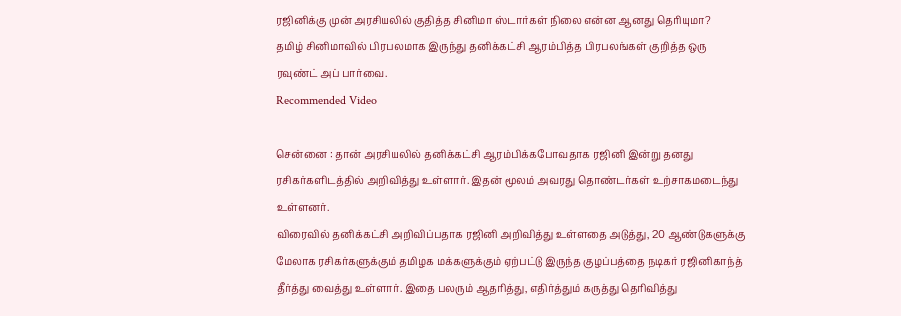ரஜினிக்கு முன் அரசியலில் குதித்த சினிமா ஸ்டார்கள் நிலை என்ன ஆனது தெரியுமா?
தமிழ் சினிமாவில் பிரபலமாக இருந்து தனிக்கட்சி ஆரம்பித்த பிரபலங்கள் குறித்த ஒரு ரவுண்ட் அப் பார்வை.
Recommended Video

சென்னை : தான் அரசியலில் தனிக்கட்சி ஆரம்பிக்கபோவதாக ரஜினி இன்று தனது ரசிகர்களிடத்தில் அறிவித்து உள்ளார். இதன் மூலம் அவரது தொண்டர்கள் உற்சாகமடைந்து உள்ளனர்.
விரைவில் தனிக்கட்சி அறிவிப்பதாக ரஜினி அறிவித்து உள்ளதை அடுத்து, 20 ஆண்டுகளுக்கு மேலாக ரசிகர்களுக்கும் தமிழக மக்களுக்கும் ஏற்பட்டு இருந்த குழப்பத்தை நடிகர் ரஜினிகாந்த் தீர்த்து வைத்து உள்ளார். இதை பலரும் ஆதரித்து, எதிர்த்தும் கருத்து தெரிவித்து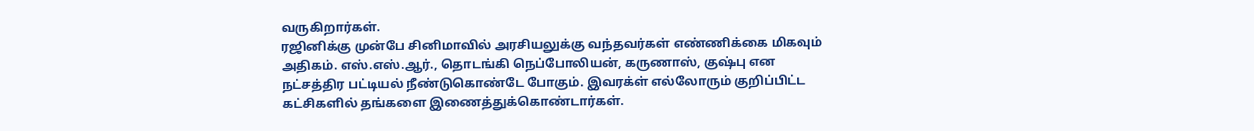வருகிறார்கள்.
ரஜினிக்கு முன்பே சினிமாவில் அரசியலுக்கு வந்தவர்கள் எண்ணிக்கை மிகவும் அதிகம். எஸ்.எஸ்.ஆர்., தொடங்கி நெப்போலியன், கருணாஸ், குஷ்பு என நட்சத்திர பட்டியல் நீண்டுகொண்டே போகும். இவரக்ள் எல்லோரும் குறிப்பிட்ட கட்சிகளில் தங்களை இணைத்துக்கொண்டார்கள்.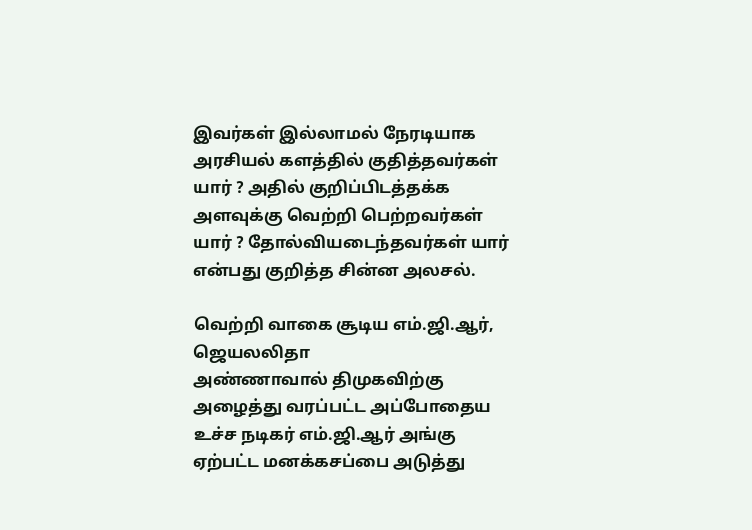இவர்கள் இல்லாமல் நேரடியாக அரசியல் களத்தில் குதித்தவர்கள் யார் ? அதில் குறிப்பிடத்தக்க அளவுக்கு வெற்றி பெற்றவர்கள் யார் ? தோல்வியடைந்தவர்கள் யார் என்பது குறித்த சின்ன அலசல்.

வெற்றி வாகை சூடிய எம்.ஜி.ஆர், ஜெயலலிதா
அண்ணாவால் திமுகவிற்கு அழைத்து வரப்பட்ட அப்போதைய உச்ச நடிகர் எம்.ஜி.ஆர் அங்கு ஏற்பட்ட மனக்கசப்பை அடுத்து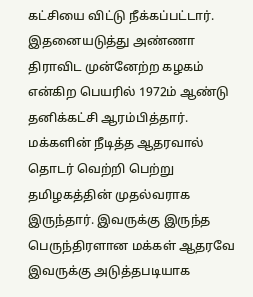கட்சியை விட்டு நீக்கப்பட்டார். இதனையடுத்து அண்ணா திராவிட முன்னேற்ற கழகம் என்கிற பெயரில் 1972ம் ஆண்டு தனிக்கட்சி ஆரம்பித்தார். மக்களின் நீடித்த ஆதரவால் தொடர் வெற்றி பெற்று தமிழகத்தின் முதல்வராக இருந்தார். இவருக்கு இருந்த பெருந்திரளான மக்கள் ஆதரவே இவருக்கு அடுத்தபடியாக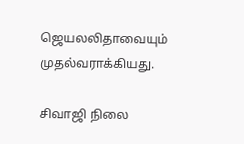ஜெயலலிதாவையும் முதல்வராக்கியது.

சிவாஜி நிலை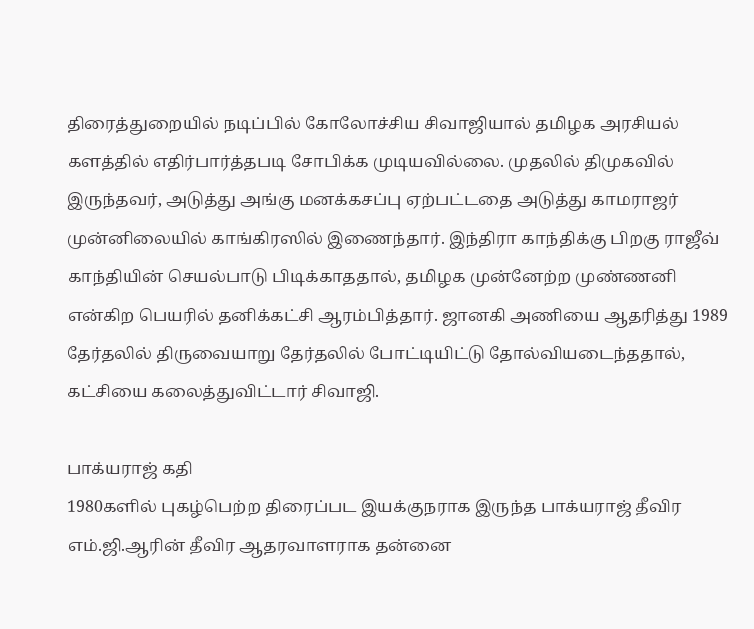திரைத்துறையில் நடிப்பில் கோலோச்சிய சிவாஜியால் தமிழக அரசியல் களத்தில் எதிர்பார்த்தபடி சோபிக்க முடியவில்லை. முதலில் திமுகவில் இருந்தவர், அடுத்து அங்கு மனக்கசப்பு ஏற்பட்டதை அடுத்து காமராஜர் முன்னிலையில் காங்கிரஸில் இணைந்தார். இந்திரா காந்திக்கு பிறகு ராஜீவ் காந்தியின் செயல்பாடு பிடிக்காததால், தமிழக முன்னேற்ற முண்ணனி என்கிற பெயரில் தனிக்கட்சி ஆரம்பித்தார். ஜானகி அணியை ஆதரித்து 1989 தேர்தலில் திருவையாறு தேர்தலில் போட்டியிட்டு தோல்வியடைந்ததால், கட்சியை கலைத்துவிட்டார் சிவாஜி.

பாக்யராஜ் கதி
1980களில் புகழ்பெற்ற திரைப்பட இயக்குநராக இருந்த பாக்யராஜ் தீவிர எம்.ஜி.ஆரின் தீவிர ஆதரவாளராக தன்னை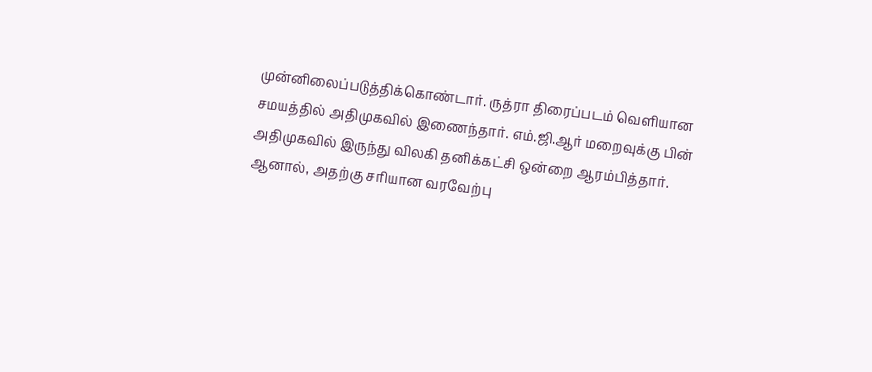முன்னிலைப்படுத்திக்கொண்டார். ருத்ரா திரைப்படம் வெளியான சமயத்தில் அதிமுகவில் இணைந்தார். எம்.ஜி.ஆர் மறைவுக்கு பின் அதிமுகவில் இருந்து விலகி தனிக்கட்சி ஒன்றை ஆரம்பித்தார். ஆனால், அதற்கு சரியான வரவேற்பு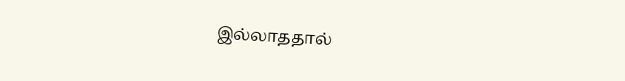இல்லாததால்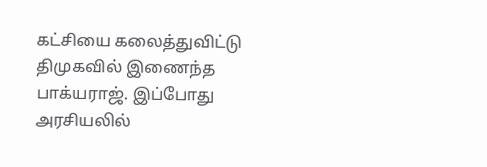கட்சியை கலைத்துவிட்டு திமுகவில் இணைந்த பாக்யராஜ். இப்போது அரசியலில்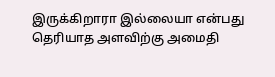இருக்கிறாரா இல்லையா என்பது தெரியாத அளவிற்கு அமைதி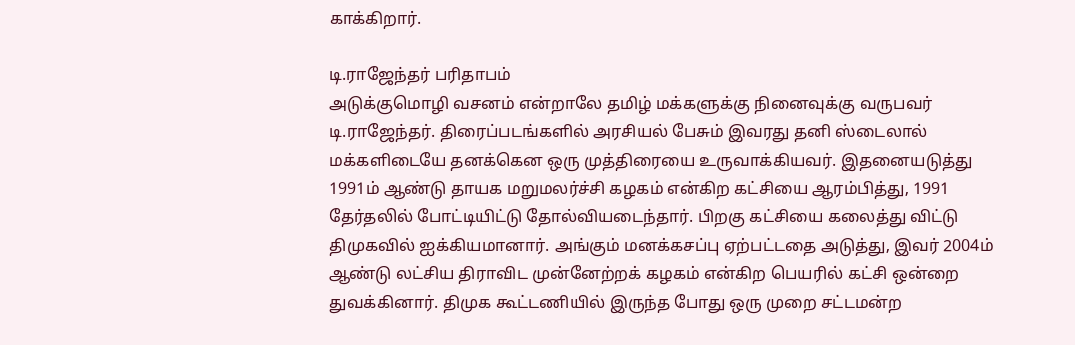காக்கிறார்.

டி.ராஜேந்தர் பரிதாபம்
அடுக்குமொழி வசனம் என்றாலே தமிழ் மக்களுக்கு நினைவுக்கு வருபவர் டி.ராஜேந்தர். திரைப்படங்களில் அரசியல் பேசும் இவரது தனி ஸ்டைலால் மக்களிடையே தனக்கென ஒரு முத்திரையை உருவாக்கியவர். இதனையடுத்து 1991ம் ஆண்டு தாயக மறுமலர்ச்சி கழகம் என்கிற கட்சியை ஆரம்பித்து, 1991 தேர்தலில் போட்டியிட்டு தோல்வியடைந்தார். பிறகு கட்சியை கலைத்து விட்டு திமுகவில் ஐக்கியமானார். அங்கும் மனக்கசப்பு ஏற்பட்டதை அடுத்து, இவர் 2004ம் ஆண்டு லட்சிய திராவிட முன்னேற்றக் கழகம் என்கிற பெயரில் கட்சி ஒன்றை துவக்கினார். திமுக கூட்டணியில் இருந்த போது ஒரு முறை சட்டமன்ற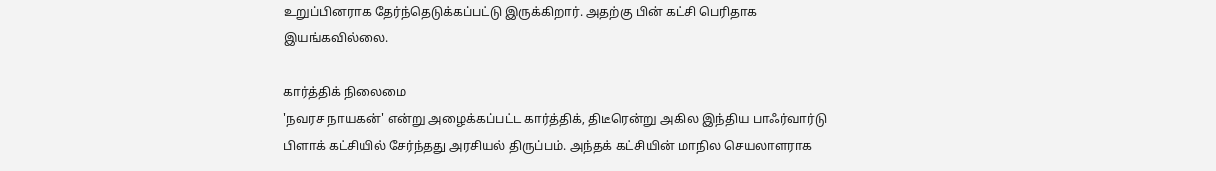உறுப்பினராக தேர்ந்தெடுக்கப்பட்டு இருக்கிறார். அதற்கு பின் கட்சி பெரிதாக இயங்கவில்லை.

கார்த்திக் நிலைமை
'நவரச நாயகன்' என்று அழைக்கப்பட்ட கார்த்திக், திடீரென்று அகில இந்திய பாஃர்வார்டு பிளாக் கட்சியில் சேர்ந்தது அரசியல் திருப்பம். அந்தக் கட்சியின் மாநில செயலாளராக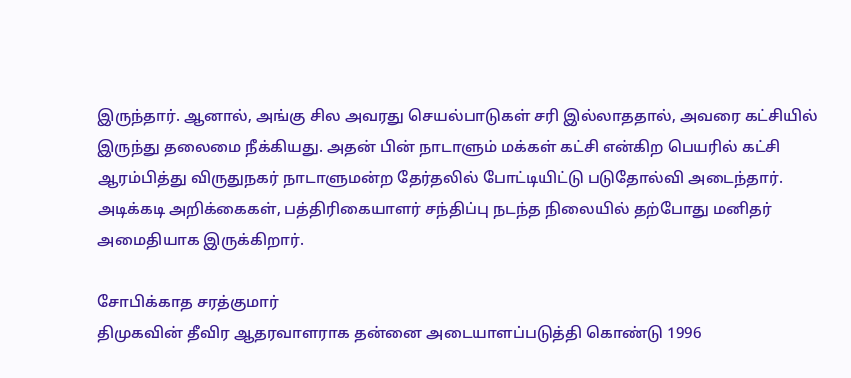இருந்தார். ஆனால், அங்கு சில அவரது செயல்பாடுகள் சரி இல்லாததால், அவரை கட்சியில் இருந்து தலைமை நீக்கியது. அதன் பின் நாடாளும் மக்கள் கட்சி என்கிற பெயரில் கட்சி ஆரம்பித்து விருதுநகர் நாடாளுமன்ற தேர்தலில் போட்டியிட்டு படுதோல்வி அடைந்தார். அடிக்கடி அறிக்கைகள், பத்திரிகையாளர் சந்திப்பு நடந்த நிலையில் தற்போது மனிதர் அமைதியாக இருக்கிறார்.

சோபிக்காத சரத்குமார்
திமுகவின் தீவிர ஆதரவாளராக தன்னை அடையாளப்படுத்தி கொண்டு 1996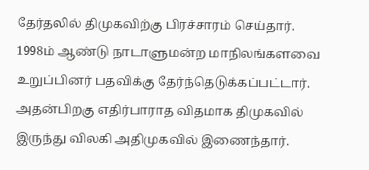தேர்தலில் திமுகவிற்கு பிரச்சாரம் செய்தார். 1998ம் ஆண்டு நாடாளுமன்ற மாநிலங்களவை உறுப்பினர் பதவிக்கு தேர்ந்தெடுக்கப்பட்டார். அதன்பிறகு எதிர்பாராத விதமாக திமுகவில் இருந்து விலகி அதிமுகவில் இணைந்தார்.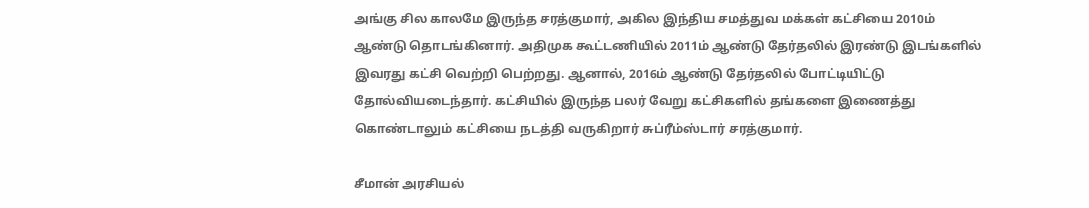அங்கு சில காலமே இருந்த சரத்குமார், அகில இந்திய சமத்துவ மக்கள் கட்சியை 2010ம் ஆண்டு தொடங்கினார். அதிமுக கூட்டணியில் 2011ம் ஆண்டு தேர்தலில் இரண்டு இடங்களில் இவரது கட்சி வெற்றி பெற்றது. ஆனால், 2016ம் ஆண்டு தேர்தலில் போட்டியிட்டு தோல்வியடைந்தார். கட்சியில் இருந்த பலர் வேறு கட்சிகளில் தங்களை இணைத்து கொண்டாலும் கட்சியை நடத்தி வருகிறார் சுப்ரீம்ஸ்டார் சரத்குமார்.

சீமான் அரசியல்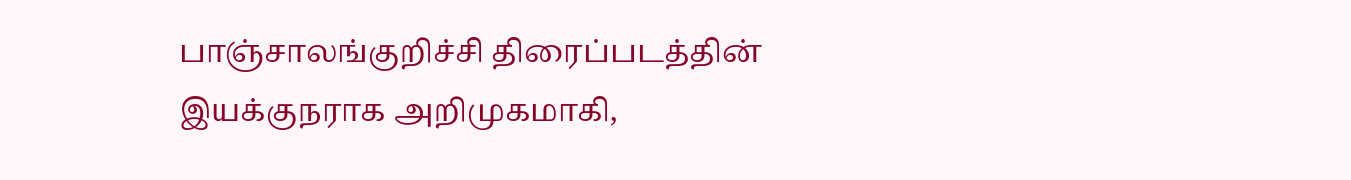பாஞ்சாலங்குறிச்சி திரைப்படத்தின் இயக்குநராக அறிமுகமாகி,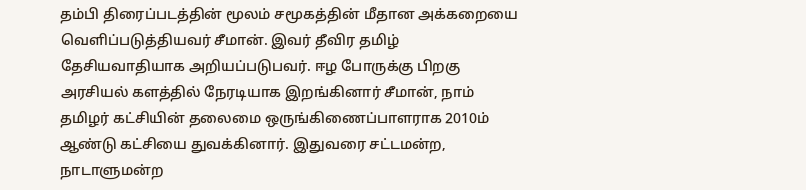தம்பி திரைப்படத்தின் மூலம் சமூகத்தின் மீதான அக்கறையை வெளிப்படுத்தியவர் சீமான். இவர் தீவிர தமிழ் தேசியவாதியாக அறியப்படுபவர். ஈழ போருக்கு பிறகு அரசியல் களத்தில் நேரடியாக இறங்கினார் சீமான், நாம் தமிழர் கட்சியின் தலைமை ஒருங்கிணைப்பாளராக 2010ம் ஆண்டு கட்சியை துவக்கினார். இதுவரை சட்டமன்ற, நாடாளுமன்ற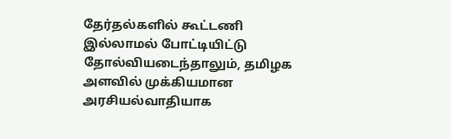தேர்தல்களில் கூட்டணி இல்லாமல் போட்டியிட்டு தோல்வியடைந்தாலும், தமிழக அளவில் முக்கியமான அரசியல்வாதியாக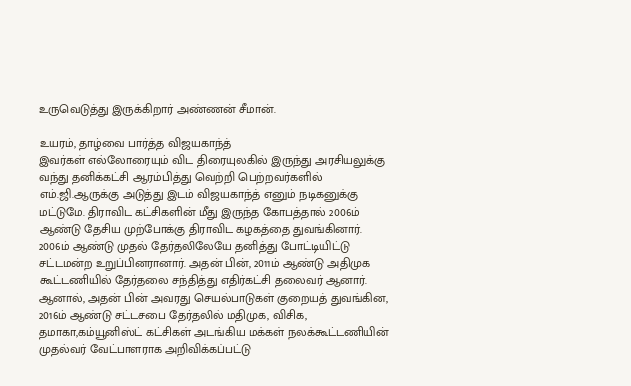உருவெடுத்து இருக்கிறார் அண்ணன் சீமான்.

உயரம், தாழ்வை பார்த்த விஜயகாந்த்
இவர்கள் எல்லோரையும் விட திரையுலகில் இருந்து அரசியலுக்கு வந்து தனிக்கட்சி ஆரம்பித்து வெற்றி பெற்றவர்களில் எம்.ஜி.ஆருக்கு அடுத்து இடம் விஜயகாந்த் எனும் நடிகனுக்கு மட்டுமே. திராவிட கட்சிகளின் மீது இருந்த கோபத்தால் 2006ம் ஆண்டு தேசிய முற்போக்கு திராவிட கழகத்தை துவங்கினார். 2006ம் ஆண்டு முதல் தேர்தலிலேயே தனித்து போட்டியிட்டு சட்டமன்ற உறுப்பினரானார். அதன் பின், 2011ம் ஆண்டு அதிமுக கூட்டணியில் தேர்தலை சந்தித்து எதிர்கட்சி தலைவர் ஆனார். ஆனால், அதன் பின் அவரது செயல்பாடுகள் குறையத் துவங்கின, 2016ம் ஆண்டு சட்டசபை தேர்தலில் மதிமுக, விசிக, தமாகா,கம்யூனிஸ்ட் கட்சிகள் அடங்கிய மக்கள் நலக்கூட்டணியின் முதல்வர் வேட்பாளராக அறிவிக்கப்பட்டு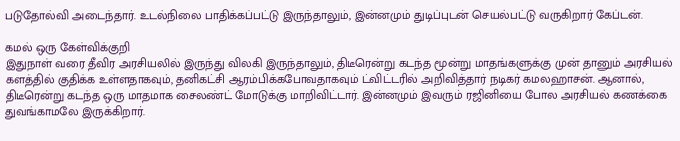படுதோல்வி அடைந்தார். உடல்நிலை பாதிக்கப்பட்டு இருந்தாலும், இன்னமும் துடிப்புடன் செயல்பட்டு வருகிறார் கேப்டன்.

கமல் ஒரு கேள்விக்குறி
இதுநாள் வரை தீவிர அரசியலில் இருந்து விலகி இருந்தாலும், திடீரென்று கடந்த மூன்று மாதங்களுக்கு முன் தானும் அரசியல் களத்தில் குதிக்க உள்ளதாகவும், தனிகட்சி ஆரம்பிக்கபோவதாகவும் ட்விட்டரில் அறிவித்தார் நடிகர் கமலஹாசன். ஆனால், திடீரென்று கடந்த ஒரு மாதமாக சைலண்ட் மோடுக்கு மாறிவிட்டார். இன்னமும் இவரும் ரஜினியை போல அரசியல் கணக்கை துவங்காமலே இருக்கிறார்.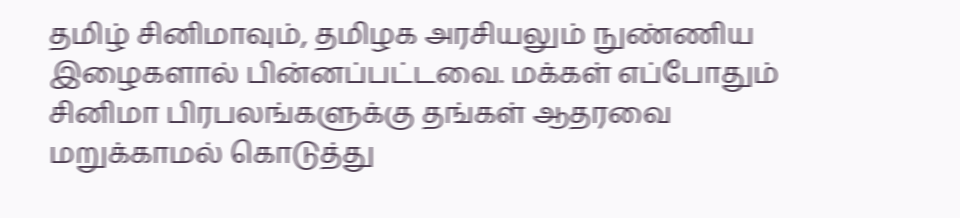தமிழ் சினிமாவும், தமிழக அரசியலும் நுண்ணிய இழைகளால் பின்னப்பட்டவை. மக்கள் எப்போதும் சினிமா பிரபலங்களுக்கு தங்கள் ஆதரவை மறுக்காமல் கொடுத்து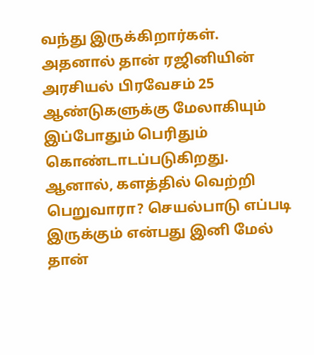வந்து இருக்கிறார்கள். அதனால் தான் ரஜினியின் அரசியல் பிரவேசம் 25 ஆண்டுகளுக்கு மேலாகியும் இப்போதும் பெரிதும் கொண்டாடப்படுகிறது. ஆனால், களத்தில் வெற்றி பெறுவாரா? செயல்பாடு எப்படி இருக்கும் என்பது இனி மேல் தான்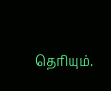தெரியும்.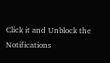Click it and Unblock the Notifications